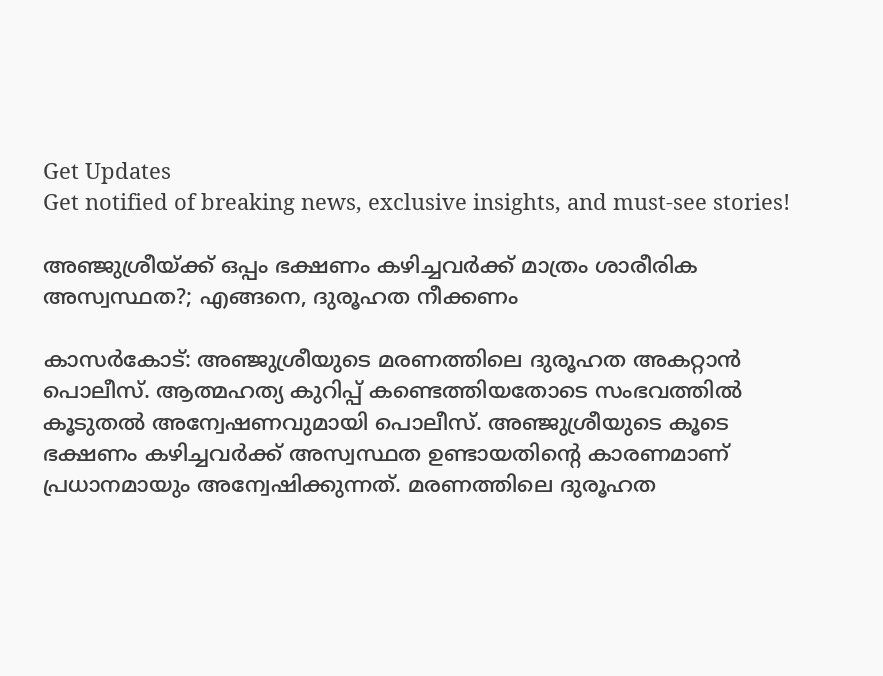Get Updates
Get notified of breaking news, exclusive insights, and must-see stories!

അഞ്ജുശ്രീയ്ക്ക് ഒപ്പം ഭക്ഷണം കഴിച്ചവര്‍ക്ക് മാത്രം ശാരീരിക അസ്വസ്ഥത?; എങ്ങനെ, ദുരൂഹത നീക്കണം

കാസര്‍കോട്: അഞ്ജുശ്രീയുടെ മരണത്തിലെ ദുരൂഹത അകറ്റാന്‍ പൊലീസ്. ആത്മഹത്യ കുറിപ്പ് കണ്ടെത്തിയതോടെ സംഭവത്തില്‍ കൂടുതല്‍ അന്വേഷണവുമായി പൊലീസ്. അഞ്ജുശ്രീയുടെ കൂടെ ഭക്ഷണം കഴിച്ചവര്‍ക്ക് അസ്വസ്ഥത ഉണ്ടായതിന്റെ കാരണമാണ് പ്രധാനമായും അന്വേഷിക്കുന്നത്. മരണത്തിലെ ദുരൂഹത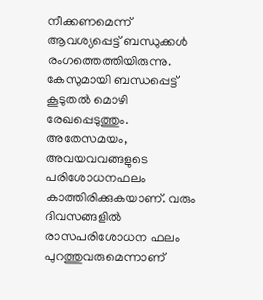നീക്കണമെന്ന് ആവശ്യപ്പെട്ട് ബന്ധുക്കള്‍ രംഗത്തെത്തിയിരുന്നു. കേസുമായി ബന്ധപ്പെട്ട് കൂടുതല്‍ മൊഴി രേഖപ്പെടുത്തും. അതേസമയം, അവയവവങ്ങളുടെ പരിശോധനഫലം കാത്തിരിക്കുകയാണ്. വരും ദിവസങ്ങളില്‍ രാസപരിശോധന ഫലം പുറത്തുവരുമെന്നാണ്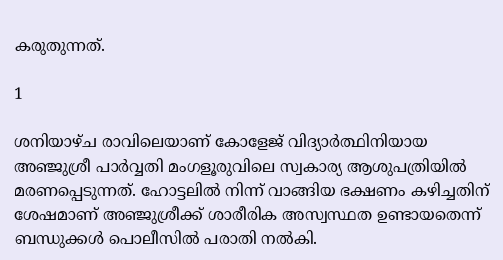കരുതുന്നത്.

1

ശനിയാഴ്ച രാവിലെയാണ് കോളേജ് വിദ്യാര്‍ത്ഥിനിയായ അഞ്ജുശ്രീ പാര്‍വ്വതി മംഗളൂരുവിലെ സ്വകാര്യ ആശുപത്രിയില്‍ മരണപ്പെടുന്നത്. ഹോട്ടലില്‍ നിന്ന് വാങ്ങിയ ഭക്ഷണം കഴിച്ചതിന് ശേഷമാണ് അഞ്ജുശ്രീക്ക് ശാരീരിക അസ്വസ്ഥത ഉണ്ടായതെന്ന് ബന്ധുക്കള്‍ പൊലീസില്‍ പരാതി നല്‍കി.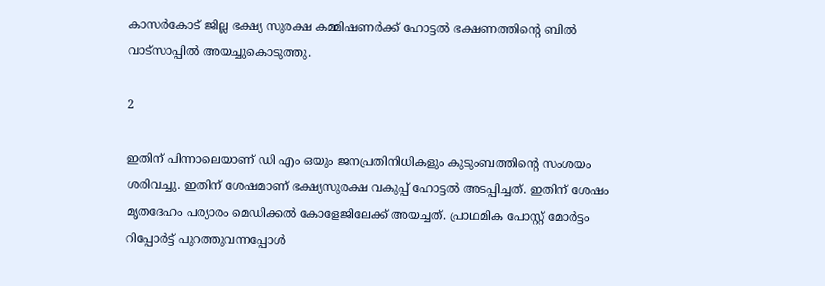കാസര്‍കോട് ജില്ല ഭക്ഷ്യ സുരക്ഷ കമ്മിഷണര്‍ക്ക് ഹോട്ടല്‍ ഭക്ഷണത്തിന്റെ ബില്‍ വാട്‌സാപ്പില്‍ അയച്ചുകൊടുത്തു.

2

ഇതിന് പിന്നാലെയാണ് ഡി എം ഒയും ജനപ്രതിനിധികളും കുടുംബത്തിന്റെ സംശയം ശരിവച്ചു. ഇതിന് ശേഷമാണ് ഭക്ഷ്യസുരക്ഷ വകുപ്പ് ഹോട്ടല്‍ അടപ്പിച്ചത്. ഇതിന് ശേഷം മൃതദേഹം പര്യാരം മെഡിക്കല്‍ കോളേജിലേക്ക് അയച്ചത്. പ്രാഥമിക പോസ്റ്റ് മോര്‍ട്ടം റിപ്പോര്‍ട്ട് പുറത്തുവന്നപ്പോള്‍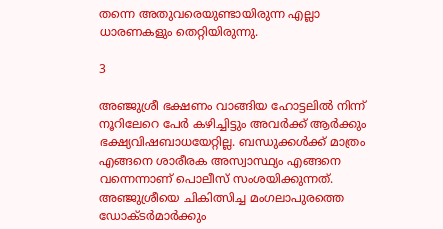തന്നെ അതുവരെയുണ്ടായിരുന്ന എല്ലാ ധാരണകളും തെറ്റിയിരുന്നു.

3

അഞ്ജുശ്രീ ഭക്ഷണം വാങ്ങിയ ഹോട്ടലില്‍ നിന്ന് നൂറിലേറെ പേര്‍ കഴിച്ചിട്ടും അവര്‍ക്ക് ആര്‍ക്കും ഭക്ഷ്യവിഷബാധയേറ്റില്ല. ബന്ധുക്കള്‍ക്ക് മാത്രം എങ്ങനെ ശാരീരക അസ്വാസ്ഥ്യം എങ്ങനെ വന്നെന്നാണ് പൊലീസ് സംശയിക്കുന്നത്. അഞ്ജുശ്രീയെ ചികിത്സിച്ച മംഗലാപുരത്തെ ഡോക്ടര്‍മാര്‍ക്കും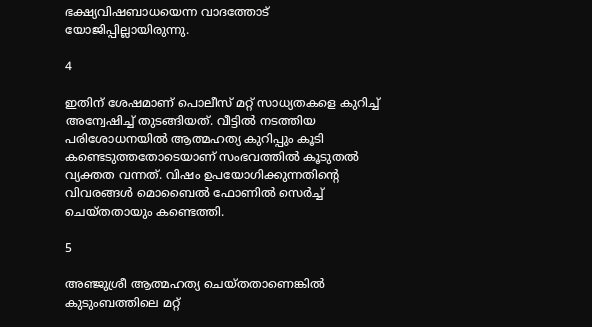ഭക്ഷ്യവിഷബാധയെന്ന വാദത്തോട് യോജിപ്പില്ലായിരുന്നു.

4

ഇതിന് ശേഷമാണ് പൊലീസ് മറ്റ് സാധ്യതകളെ കുറിച്ച് അന്വേഷിച്ച് തുടങ്ങിയത്. വീട്ടില്‍ നടത്തിയ പരിശോധനയില്‍ ആത്മഹത്യ കുറിപ്പും കൂടി കണ്ടെടുത്തതോടെയാണ് സംഭവത്തില്‍ കൂടുതല്‍ വ്യക്തത വന്നത്. വിഷം ഉപയോഗിക്കുന്നതിന്റെ വിവരങ്ങള്‍ മൊബൈല്‍ ഫോണില്‍ സെര്‍ച്ച് ചെയ്തതായും കണ്ടെത്തി.

5

അഞ്ജുശ്രീ ആത്മഹത്യ ചെയ്തതാണെങ്കില്‍ കുടുംബത്തിലെ മറ്റ്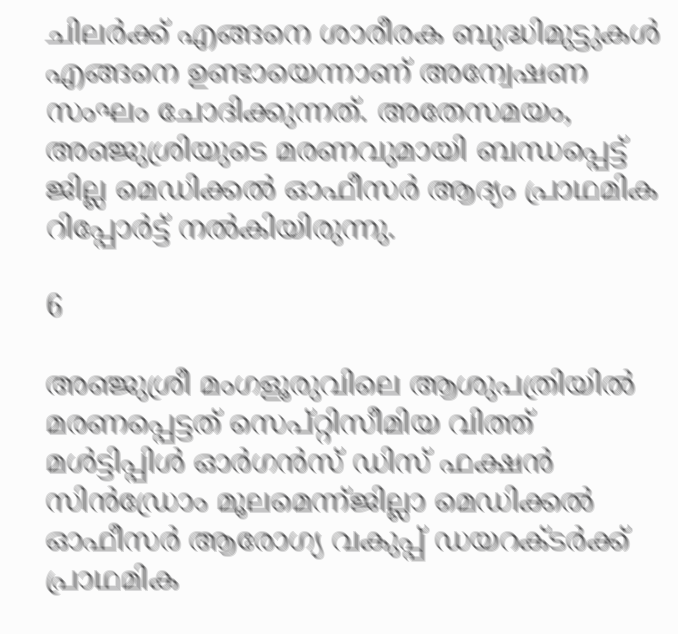ചിലര്‍ക്ക് എങ്ങനെ ശാരീരക ബുദ്ധിമുട്ടുകള്‍ എങ്ങനെ ഉണ്ടായെന്നാണ് അന്വേഷണ സംഘം ചോദിക്കുന്നത്. അതേസമയം, അഞ്ജുശ്രിയുടെ മരണവുമായി ബന്ധപ്പെട്ട് ജില്ല മെഡിക്കല്‍ ഓഫീസര്‍ ആദ്യം പ്രാഥമിക റിപ്പോര്‍ട്ട് നല്‍കിയിരുന്നു.

6

അഞ്ജുശ്രീ മംഗളൂരുവിലെ ആശുപത്രിയില്‍ മരണപ്പെട്ടത് സെപ്റ്റിസീമിയ വിത്ത് മള്‍ട്ടിപ്പിള്‍ ഓര്‍ഗന്‍സ് ഡിസ് ഫക്ഷന്‍ സിന്‍ഡ്രോം മൂലമെന്ന്ജില്ലാ മെഡിക്കല്‍ ഓഫീസര്‍ ആരോഗ്യ വകുപ്പ് ഡയറക്ടര്‍ക്ക് പ്രാഥമിക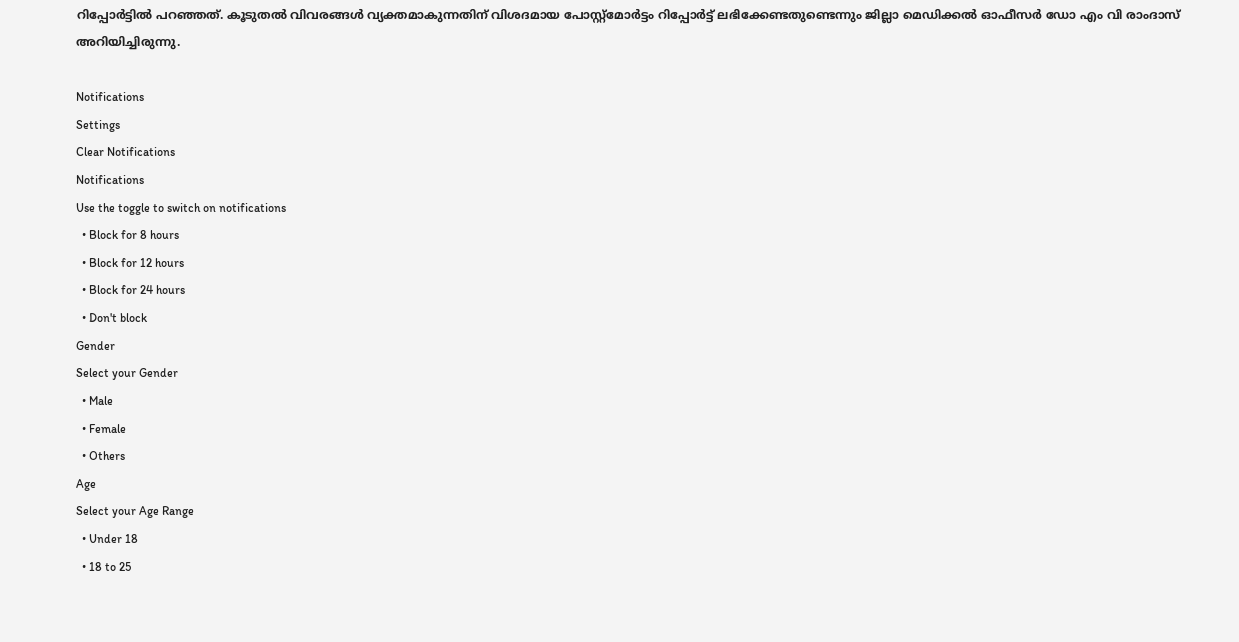റിപ്പോര്‍ട്ടില്‍ പറഞ്ഞത്. കൂടുതല്‍ വിവരങ്ങള്‍ വ്യക്തമാകുന്നതിന് വിശദമായ പോസ്റ്റ്‌മോര്‍ട്ടം റിപ്പോര്‍ട്ട് ലഭിക്കേണ്ടതുണ്ടെന്നും ജില്ലാ മെഡിക്കല്‍ ഓഫീസര്‍ ഡോ എം വി രാംദാസ് അറിയിച്ചിരുന്നു.

Notifications
Settings
Clear Notifications
Notifications
Use the toggle to switch on notifications
  • Block for 8 hours
  • Block for 12 hours
  • Block for 24 hours
  • Don't block
Gender
Select your Gender
  • Male
  • Female
  • Others
Age
Select your Age Range
  • Under 18
  • 18 to 25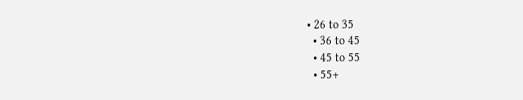• 26 to 35
  • 36 to 45
  • 45 to 55
  • 55+